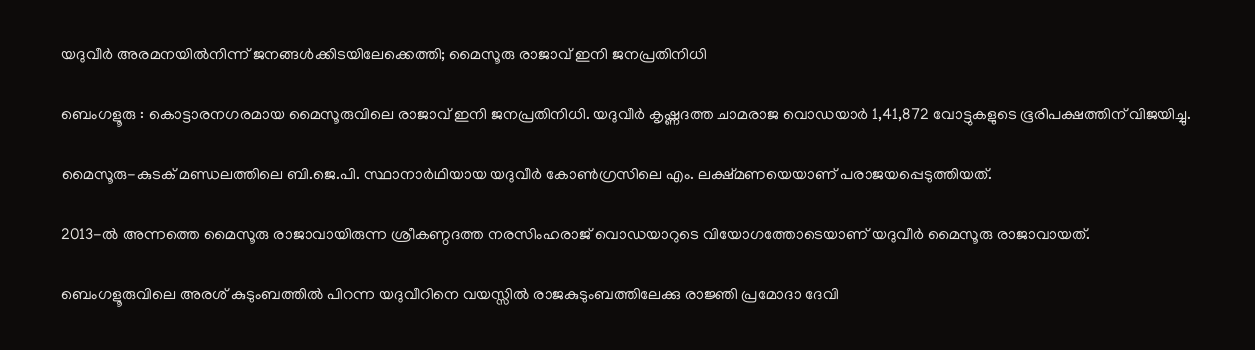യദുവീർ അരമനയിൽനിന്ന് ജനങ്ങൾക്കിടയിലേക്കെത്തി; മൈസൂരു രാജാവ് ഇനി ജനപ്രതിനിധി

ബെംഗളൂരു : കൊട്ടാരനഗരമായ മൈസൂരുവിലെ രാജാവ് ഇനി ജനപ്രതിനിധി. യദുവീർ കൃഷ്ണദത്ത ചാമരാജ വൊഡയാർ 1,41,872 വോട്ടുകളുടെ ഭൂരിപക്ഷത്തിന് വിജയിച്ചു.

മൈസൂരു-കുടക് മണ്ഡലത്തിലെ ബി.ജെ.പി. സ്ഥാനാർഥിയായ യദുവീർ കോൺഗ്രസിലെ എം. ലക്ഷ്മണയെയാണ് പരാജയപ്പെടുത്തിയത്.

2013-ൽ അന്നത്തെ മൈസൂരു രാജാവായിരുന്ന ശ്രീകണ്ഠദത്ത നരസിംഹരാജ് വൊഡയാറുടെ വിയോഗത്തോടെയാണ് യദുവീർ മൈസൂരു രാജാവായത്.

ബെംഗളൂരുവിലെ അരശ് കുടുംബത്തിൽ പിറന്ന യദുവീറിനെ വയസ്സിൽ രാജകുടുംബത്തിലേക്കു രാജ്ഞി പ്രമോദാ ദേവി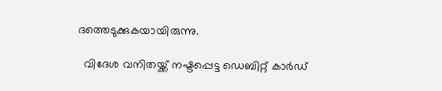ദത്തെടുക്കുകയായിരുന്നു.

  വിദേശ വനിതയ്ക്ക് നഷ്ടപ്പെട്ട ഡെബിറ്റ് കാർഡ്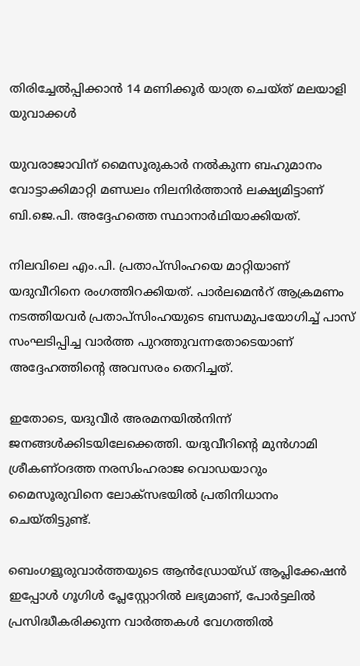തിരിച്ചേൽപ്പിക്കാൻ 14 മണിക്കൂർ യാത്ര ചെയ്ത് മലയാളി യുവാക്കൾ

യുവരാജാവിന് മൈസൂരുകാർ നൽകുന്ന ബഹുമാനം വോട്ടാക്കിമാറ്റി മണ്ഡലം നിലനിർത്താൻ ലക്ഷ്യമിട്ടാണ് ബി.ജെ.പി. അദ്ദേഹത്തെ സ്ഥാനാർഥിയാക്കിയത്.

നിലവിലെ എം.പി. പ്രതാപ്‌സിംഹയെ മാറ്റിയാണ് യദുവീറിനെ രംഗത്തിറക്കിയത്. പാർലമെൻറ് ആക്രമണം നടത്തിയവർ പ്രതാപ്‌സിംഹയുടെ ബന്ധമുപയോഗിച്ച് പാസ് സംഘടിപ്പിച്ച വാർത്ത പുറത്തുവന്നതോടെയാണ് അദ്ദേഹത്തിന്റെ അവസരം തെറിച്ചത്.

ഇതോടെ, യദുവീർ അരമനയിൽനിന്ന് ജനങ്ങൾക്കിടയിലേക്കെത്തി. യദുവീറിന്റെ മുൻഗാമി ശ്രീകണ്ഠദത്ത നരസിംഹരാജ വൊഡയാറും മൈസൂരുവിനെ ലോക്‌സഭയിൽ പ്രതിനിധാനം ചെയ്തിട്ടുണ്ട്.

ബെംഗളൂരുവാർത്തയുടെ ആൻഡ്രോയ്ഡ് ആപ്ലിക്കേഷൻ ഇപ്പോൾ ഗൂഗിൾ പ്ലേസ്റ്റോറിൽ ലഭ്യമാണ്, പോർട്ടലിൽ പ്രസിദ്ധീകരിക്കുന്ന വാർത്തകൾ വേഗത്തിൽ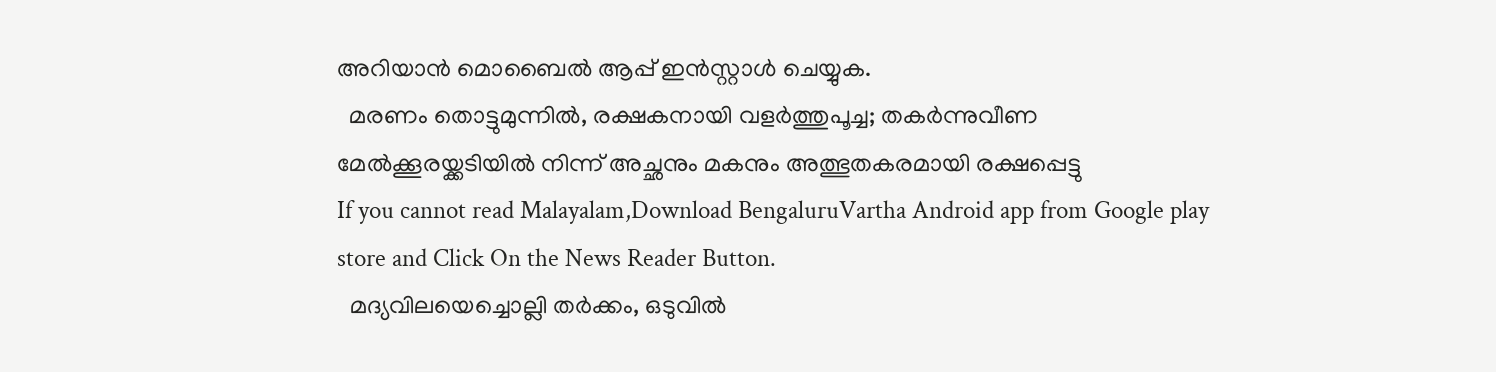അറിയാൻ മൊബൈൽ ആപ്പ് ഇൻസ്റ്റാൾ ചെയ്യുക.
  മരണം തൊട്ടുമുന്നിൽ, രക്ഷകനായി വളർത്തുപൂച്ച; തകർന്നുവീണ മേൽക്കൂരയ്ക്കടിയിൽ നിന്ന് അച്ഛനും മകനും അത്ഭുതകരമായി രക്ഷപ്പെട്ടു
If you cannot read Malayalam,Download BengaluruVartha Android app from Google play store and Click On the News Reader Button.
  മദ്യവിലയെച്ചൊല്ലി തർക്കം, ഒടുവിൽ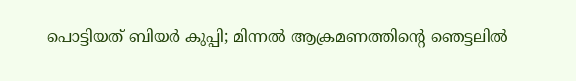പൊട്ടിയത് ബിയർ കുപ്പി; മിന്നൽ ആക്രമണത്തിന്റെ ഞെട്ടലിൽ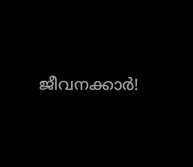ജീവനക്കാർ!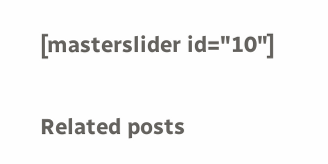[masterslider id="10"]

Related posts